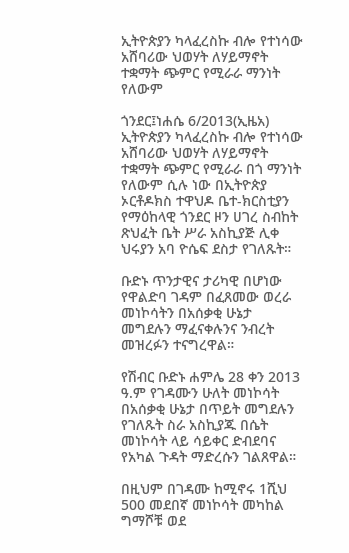ኢትዮጵያን ካላፈረስኩ ብሎ የተነሳው አሸባሪው ህወሃት ለሃይማኖት ተቋማት ጭምር የሚራራ ማንነት የለውም

ጎንደር፤ነሐሴ 6/2013(ኢዜአ) ኢትዮጵያን ካላፈረስኩ ብሎ የተነሳው አሸባሪው ህወሃት ለሃይማኖት ተቋማት ጭምር የሚራራ በጎ ማንነት የለውም ሲሉ ነው በኢትዮጵያ ኦርቶዶክስ ተዋህዶ ቤተ-ክርስቲያን የማዕከላዊ ጎንደር ዞን ሀገረ ስብከት ጽህፈት ቤት ሥራ አስኪያጅ ሊቀ ህሩያን አባ ዮሴፍ ደስታ የገለጹት።

ቡድኑ ጥንታዊና ታሪካዊ በሆነው የዋልድባ ገዳም በፈጸመው ወረራ መነኮሳትን በአሰቃቂ ሁኔታ መግደሉን ማፈናቀሉንና ንብረት መዝረፉን ተናግረዋል።

የሽብር ቡድኑ ሐምሌ 28 ቀን 2013 ዓ.ም የገዳሙን ሁለት መነኮሳት በአሰቃቂ ሁኔታ በጥይት መግደሉን የገለጹት ስራ አስኪያጁ በሴት መነኮሳት ላይ ሳይቀር ድብደባና የአካል ጉዳት ማድረሱን ገልጸዋል።

በዚህም በገዳሙ ከሚኖሩ 1ሺህ 500 መደበኛ መነኮሳት መካከል ግማሾቹ ወደ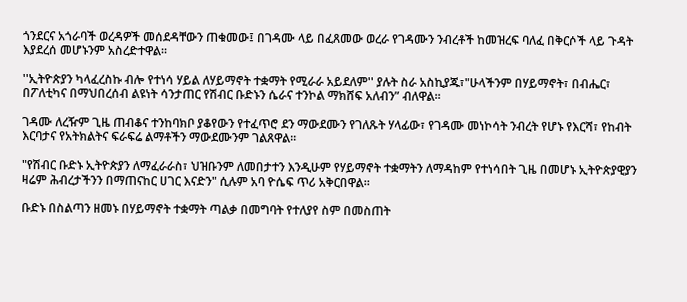ጎንደርና አጎራባች ወረዳዎች መሰደዳቸውን ጠቁመው፤ በገዳሙ ላይ በፈጸመው ወረራ የገዳሙን ንብረቶች ከመዝረፍ ባለፈ በቅርሶች ላይ ጉዳት እያደረሰ መሆኑንም አስረድተዋል።

''ኢትዮጵያን ካላፈረስኩ ብሎ የተነሳ ሃይል ለሃይማኖት ተቋማት የሚራራ አይደለም'' ያሉት ስራ አስኪያጁ፣"ሁላችንም በሃይማኖት፣ በብሔር፣ በፖለቲካና በማህበረሰብ ልዩነት ሳንታጠር የሽብር ቡድኑን ሴራና ተንኮል ማክሸፍ አለብን” ብለዋል፡፡

ገዳሙ ለረዥም ጊዜ ጠብቆና ተንከባክቦ ያቆየውን የተፈጥሮ ደን ማውደሙን የገለጹት ሃላፊው፣ የገዳሙ መነኮሳት ንብረት የሆኑ የእርሻ፣ የከብት እርባታና የአትክልትና ፍራፍሬ ልማቶችን ማውደሙንም ገልጸዋል፡፡

"የሽብር ቡድኑ ኢትዮጵያን ለማፈራራስ፣ ህዝቡንም ለመበታተን እንዲሁም የሃይማኖት ተቋማትን ለማዳከም የተነሳበት ጊዜ በመሆኑ ኢትዮጵያዊያን ዛሬም ሕብረታችንን በማጠናከር ሀገር እናድን" ሲሉም አባ ዮሴፍ ጥሪ አቅርበዋል።

ቡድኑ በስልጣን ዘመኑ በሃይማኖት ተቋማት ጣልቃ በመግባት የተለያየ ስም በመስጠት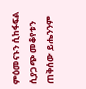ምዕመናኑን ሲከፋፍል ሲያጋጭ መቆየቱን ጠቅሰው ይሔንንም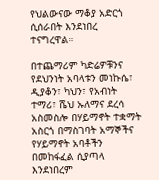የህልውናው ማቆያ አድርጎ ሲሰራበት እንደነበረ ተናግረዋል።

በተጨማሪም ካድሬዎቹንና የደህንነት አባላቱን መነኩሴ፣ ዲያቆን፣ ካህን፣ የአብነት ተማሪ፣ ሼህ ኡለማና ደረሳ አስመስሎ በሃይማኖት ተቋማት አስርጎ በማስገባት አማኞችና የሃይማኖት አባቶችን በመከፋፈል ሲያጣላ እንደነበረም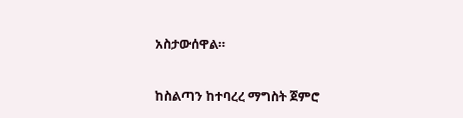አስታውሰዋል።

ከስልጣን ከተባረረ ማግስት ጀምሮ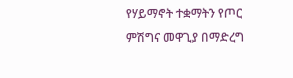የሃይማኖት ተቋማትን የጦር ምሽግና መዋጊያ በማድረግ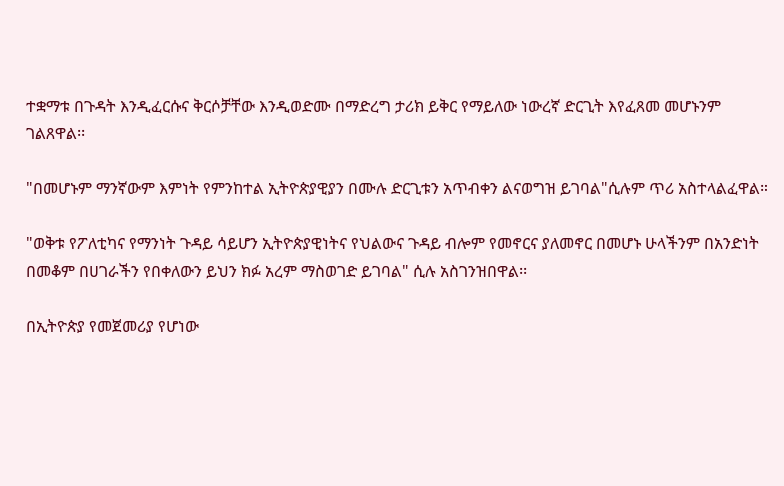ተቋማቱ በጉዳት እንዲፈርሱና ቅርሶቻቸው እንዲወድሙ በማድረግ ታሪክ ይቅር የማይለው ነውረኛ ድርጊት እየፈጸመ መሆኑንም ገልጸዋል፡፡

"በመሆኑም ማንኛውም እምነት የምንከተል ኢትዮጵያዊያን በሙሉ ድርጊቱን አጥብቀን ልናወግዝ ይገባል"ሲሉም ጥሪ አስተላልፈዋል።

"ወቅቱ የፖለቲካና የማንነት ጉዳይ ሳይሆን ኢትዮጵያዊነትና የህልውና ጉዳይ ብሎም የመኖርና ያለመኖር በመሆኑ ሁላችንም በአንድነት በመቆም በሀገራችን የበቀለውን ይህን ክፉ አረም ማስወገድ ይገባል" ሲሉ አስገንዝበዋል፡፡

በኢትዮጵያ የመጀመሪያ የሆነው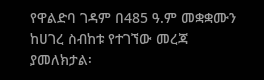የዋልድባ ገዳም በ485 ዓ.ም መቋቋሙን ከሀገረ ስብከቱ የተገኘው መረጃ ያመለክታል፡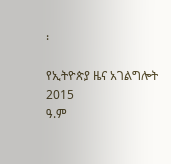፡

የኢትዮጵያ ዜና አገልግሎት
2015
ዓ.ም